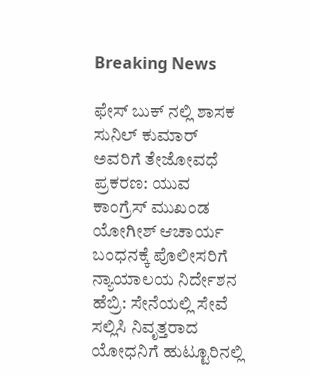Breaking News

ಫೇಸ್ ಬುಕ್ ನಲ್ಲಿ ಶಾಸಕ ಸುನಿಲ್ ಕುಮಾರ್ ಅವರಿಗೆ ತೇಜೋವಧೆ ಪ್ರಕರಣ: ಯುವ ಕಾಂಗ್ರೆಸ್ ಮುಖಂಡ ಯೋಗೀಶ್ ಆಚಾರ್ಯ ಬಂಧನಕ್ಕೆ ಪೊಲೀಸರಿಗೆ ನ್ಯಾಯಾಲಯ ನಿರ್ದೇಶನ ಹೆಬ್ರಿ: ಸೇನೆಯಲ್ಲಿ ಸೇವೆ ಸಲ್ಲಿಸಿ ನಿವೃತ್ತರಾದ ಯೋಧನಿಗೆ ಹುಟ್ಟೂರಿನಲ್ಲಿ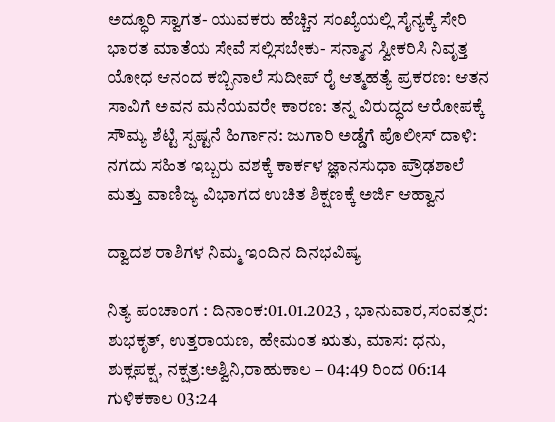ಅದ್ಧೂರಿ ಸ್ವಾಗತ- ಯುವಕರು ಹೆಚ್ಚಿನ ಸಂಖ್ಯೆಯಲ್ಲಿ ಸೈನ್ಯಕ್ಕೆ ಸೇರಿ ಭಾರತ ಮಾತೆಯ ಸೇವೆ ಸಲ್ಲಿಸಬೇಕು- ಸನ್ಮಾನ ಸ್ವೀಕರಿಸಿ ನಿವೃತ್ತ ಯೋಧ ಆನಂದ ಕಬ್ಬಿನಾಲೆ ಸುದೀಪ್ ರೈ ಆತ್ಮಹತ್ಯೆ ಪ್ರಕರಣ: ಆತನ ಸಾವಿಗೆ ಅವನ ಮನೆಯವರೇ ಕಾರಣ: ತನ್ನ ವಿರುದ್ಧದ ಆರೋಪಕ್ಕೆ ಸೌಮ್ಯ ಶೆಟ್ಟಿ ಸ್ಪಷ್ಟನೆ ಹಿರ್ಗಾನ: ಜುಗಾರಿ ಅಡ್ಡೆಗೆ ಪೊಲೀಸ್ ದಾಳಿ: ನಗದು ಸಹಿತ ಇಬ್ಬರು ವಶಕ್ಕೆ ಕಾರ್ಕಳ ಜ್ಞಾನಸುಧಾ ಪ್ರೌಢಶಾಲೆ ಮತ್ತು ವಾಣಿಜ್ಯ ವಿಭಾಗದ ಉಚಿತ ಶಿಕ್ಷಣಕ್ಕೆ ಅರ್ಜಿ ಆಹ್ವಾನ

ದ್ವಾದಶ ರಾಶಿಗಳ ನಿಮ್ಮ‌ ಇಂದಿನ ದಿನಭವಿಷ್ಯ

ನಿತ್ಯ ಪಂಚಾಂಗ : ದಿನಾಂಕ:01.01.2023 , ಭಾನುವಾರ,ಸಂವತ್ಸರ: ಶುಭಕೃತ್, ಉತ್ತರಾಯಣ, ಹೇಮಂತ ಋತು, ಮಾಸ: ಧನು, ಶುಕ್ಲಪಕ್ಷ, ನಕ್ಷತ್ರ:ಅಶ್ವಿನಿ,ರಾಹುಕಾಲ – 04:49 ರಿಂದ 06:14 ಗುಳಿಕಕಾಲ 03:24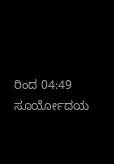ರಿಂದ 04:49 ಸೂರ್ಯೋದಯ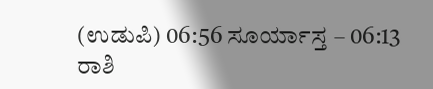(ಉಡುಪಿ) 06:56 ಸೂರ್ಯಾಸ್ತ – 06:13 ರಾಶಿ‌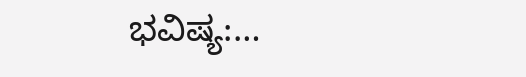ಭವಿಷ್ಯ:…